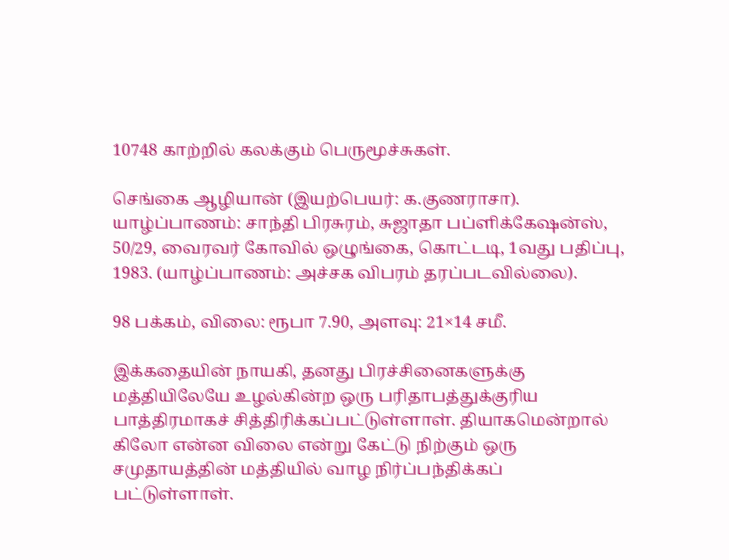10748 காற்றில் கலக்கும் பெருமூச்சுகள்.

செங்கை ஆழியான் (இயற்பெயர்: க.குணராசா). யாழ்ப்பாணம்: சாந்தி பிரசுரம், சுஜாதா பப்ளிக்கேஷன்ஸ், 50/29, வைரவர் கோவில் ஒழுங்கை, கொட்டடி, 1வது பதிப்பு, 1983. (யாழ்ப்பாணம்: அச்சக விபரம் தரப்படவில்லை).

98 பக்கம், விலை: ரூபா 7.90, அளவு: 21×14 சமீ.

இக்கதையின் நாயகி, தனது பிரச்சினைகளுக்கு மத்தியிலேயே உழல்கின்ற ஒரு பரிதாபத்துக்குரிய பாத்திரமாகச் சித்திரிக்கப்பட்டுள்ளாள். தியாகமென்றால் கிலோ என்ன விலை என்று கேட்டு நிற்கும் ஒரு சமுதாயத்தின் மத்தியில் வாழ நிர்ப்பந்திக்கப் பட்டுள்ளாள்.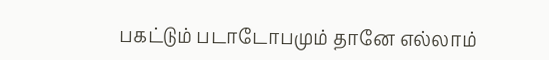பகட்டும் படாடோபமும் தானே எல்லாம்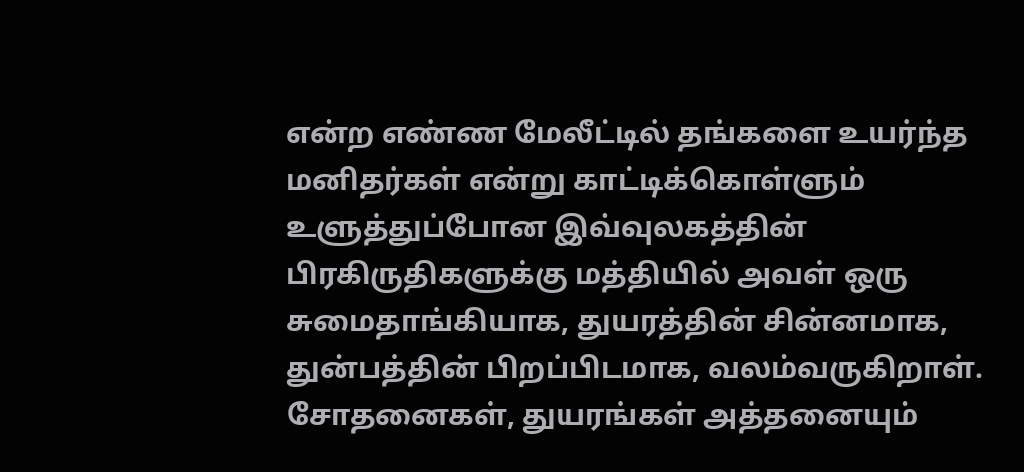என்ற எண்ண மேலீட்டில் தங்களை உயர்ந்த மனிதர்கள் என்று காட்டிக்கொள்ளும் உளுத்துப்போன இவ்வுலகத்தின் பிரகிருதிகளுக்கு மத்தியில் அவள் ஒரு சுமைதாங்கியாக, துயரத்தின் சின்னமாக, துன்பத்தின் பிறப்பிடமாக, வலம்வருகிறாள். சோதனைகள், துயரங்கள் அத்தனையும்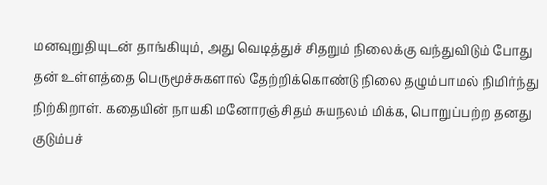மனவுறுதியுடன் தாங்கியும், அது வெடித்துச் சிதறும் நிலைக்கு வந்துவிடும் போது தன் உள்ளத்தை பெருமூச்சுகளால் தேற்றிக்கொண்டு நிலை தழும்பாமல் நிமிர்ந்து நிற்கிறாள். கதையின் நாயகி மனோரஞ்சிதம் சுயநலம் மிக்க, பொறுப்பற்ற தனது குடும்பச்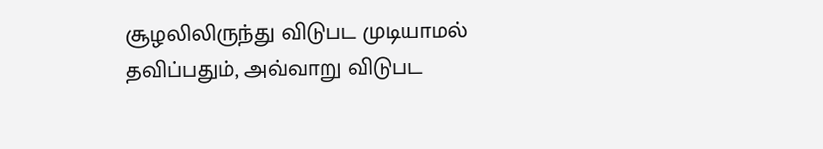சூழலிலிருந்து விடுபட முடியாமல் தவிப்பதும், அவ்வாறு விடுபட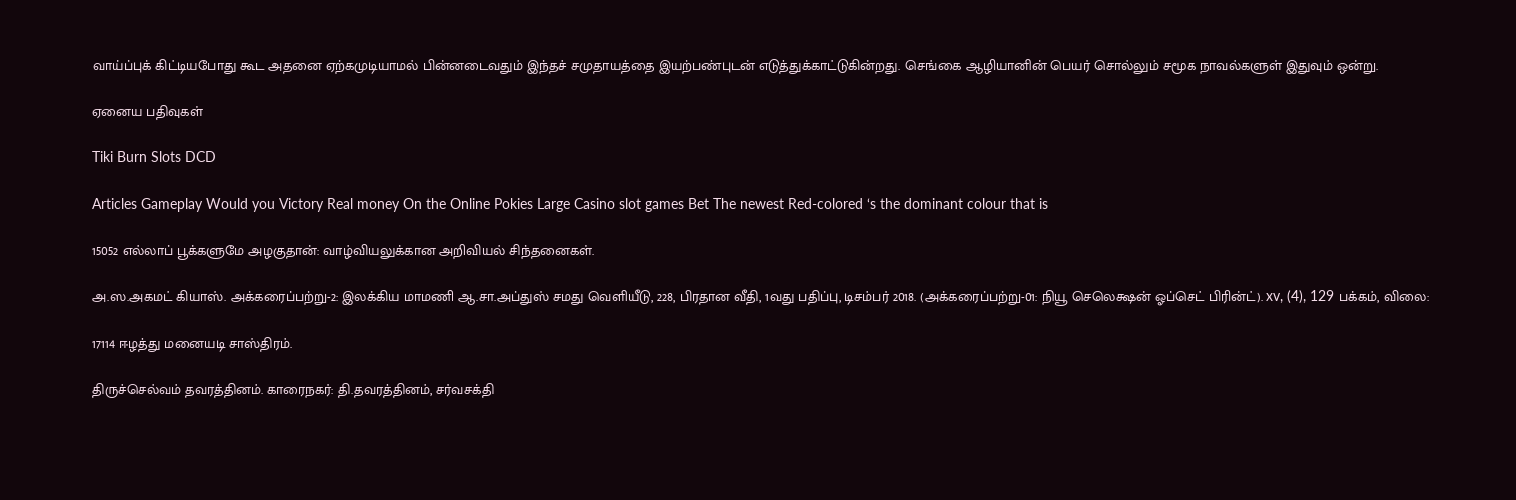வாய்ப்புக் கிட்டியபோது கூட அதனை ஏற்கமுடியாமல் பின்னடைவதும் இந்தச் சமுதாயத்தை இயற்பண்புடன் எடுத்துக்காட்டுகின்றது. செங்கை ஆழியானின் பெயர் சொல்லும் சமூக நாவல்களுள் இதுவும் ஒன்று.

ஏனைய பதிவுகள்

Tiki Burn Slots DCD

Articles Gameplay Would you Victory Real money On the Online Pokies Large Casino slot games Bet The newest Red-colored ‘s the dominant colour that is

15052 எல்லாப் பூக்களுமே அழகுதான்: வாழ்வியலுக்கான அறிவியல் சிந்தனைகள்.

அ.ஸ.அகமட் கியாஸ். அக்கரைப்பற்று-2: இலக்கிய மாமணி ஆ.சா.அப்துஸ் சமது வெளியீடு, 228, பிரதான வீதி, 1வது பதிப்பு, டிசம்பர் 2018. (அக்கரைப்பற்று-01: நியூ செலெக்ஷன் ஓப்செட் பிரின்ட்). xv, (4), 129 பக்கம், விலை:

17114 ஈழத்து மனையடி சாஸ்திரம்.

திருச்செல்வம் தவரத்தினம். காரைநகர்: தி.தவரத்தினம், சர்வசக்தி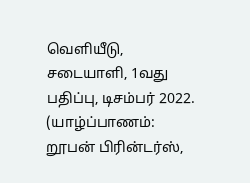வெளியீடு, சடையாளி, 1வது பதிப்பு, டிசம்பர் 2022. (யாழ்ப்பாணம்: றூபன் பிரின்டர்ஸ்,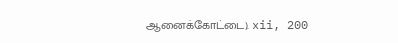ஆனைக்கோட்டை). xii, 200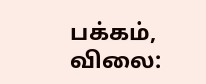பக்கம், விலை: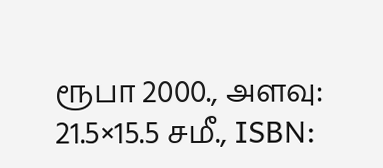ரூபா 2000., அளவு: 21.5×15.5 சமீ., ISBN: